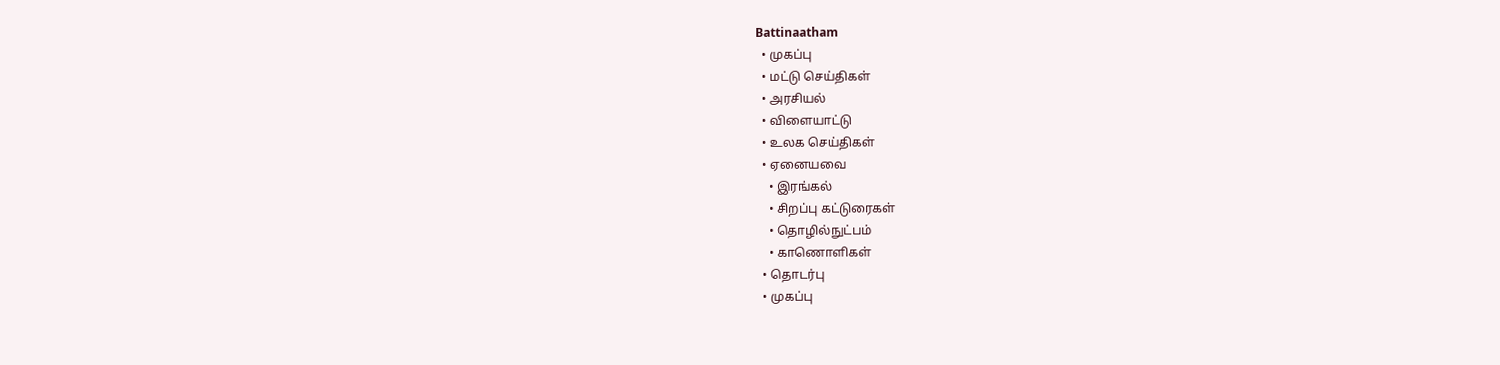Battinaatham
  • முகப்பு
  • மட்டு செய்திகள்
  • அரசியல்
  • விளையாட்டு
  • உலக செய்திகள்
  • ஏனையவை
    • இரங்கல்
    • சிறப்பு கட்டுரைகள்
    • தொழில்நுட்பம்
    • காணொளிகள்
  • தொடர்பு
  • முகப்பு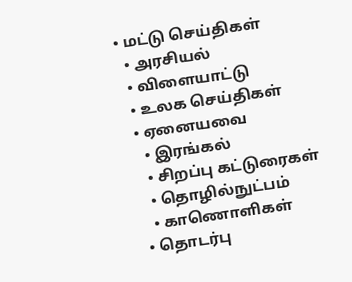• மட்டு செய்திகள்
  • அரசியல்
  • விளையாட்டு
  • உலக செய்திகள்
  • ஏனையவை
    • இரங்கல்
    • சிறப்பு கட்டுரைகள்
    • தொழில்நுட்பம்
    • காணொளிகள்
  • தொடர்பு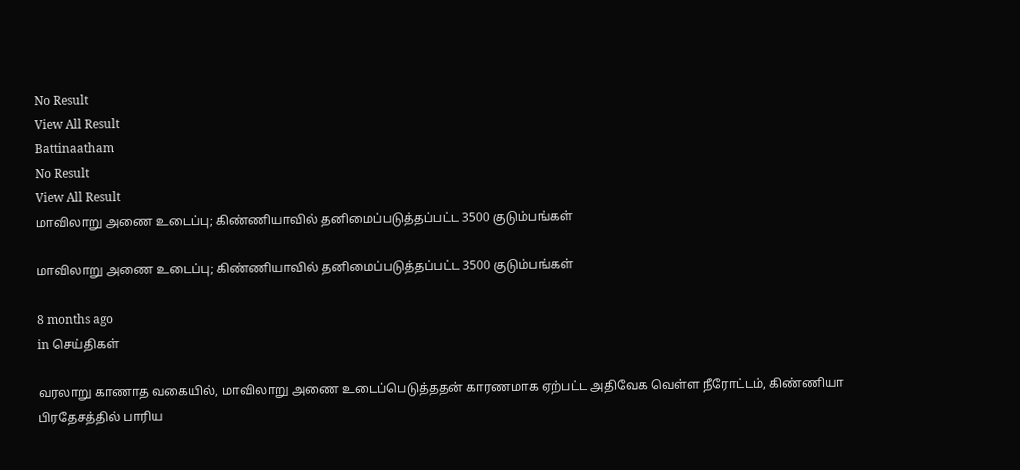No Result
View All Result
Battinaatham
No Result
View All Result
மாவிலாறு அணை உடைப்பு; கிண்ணியாவில் தனிமைப்படுத்தப்பட்ட 3500 குடும்பங்கள்

மாவிலாறு அணை உடைப்பு; கிண்ணியாவில் தனிமைப்படுத்தப்பட்ட 3500 குடும்பங்கள்

8 months ago
in செய்திகள்

வரலாறு காணாத வகையில், மாவிலாறு அணை உடைப்பெடுத்ததன் காரணமாக ஏற்பட்ட அதிவேக வெள்ள நீரோட்டம், கிண்ணியா பிரதேசத்தில் பாரிய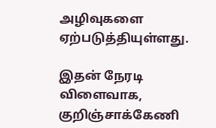அழிவுகளை ஏற்படுத்தியுள்ளது.

இதன் நேரடி விளைவாக, குறிஞ்சாக்கேணி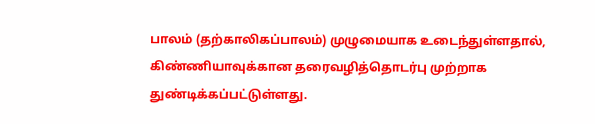பாலம் (தற்காலிகப்பாலம்) முழுமையாக உடைந்துள்ளதால், கிண்ணியாவுக்கான தரைவழித்தொடர்பு முற்றாக துண்டிக்கப்பட்டுள்ளது.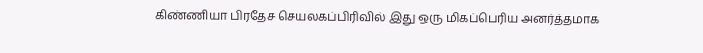கிண்ணியா பிரதேச செயலகப்பிரிவில் இது ஒரு மிகப்பெரிய அனர்த்தமாக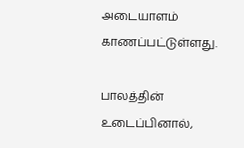அடையாளம் காணப்பட்டுள்ளது.

பாலத்தின் உடைப்பினால்,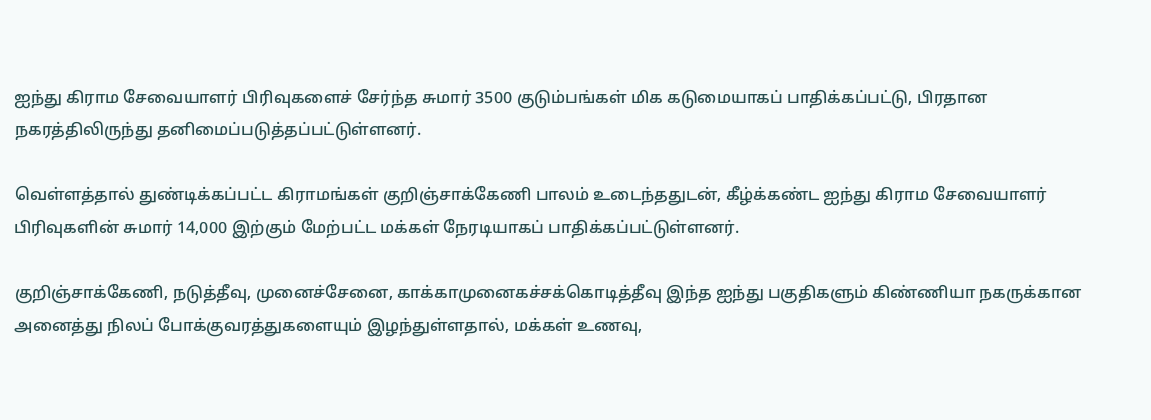ஐந்து கிராம சேவையாளர் பிரிவுகளைச் சேர்ந்த சுமார் 3500 குடும்பங்கள் மிக கடுமையாகப் பாதிக்கப்பட்டு, பிரதான நகரத்திலிருந்து தனிமைப்படுத்தப்பட்டுள்ளனர்.

வெள்ளத்தால் துண்டிக்கப்பட்ட கிராமங்கள் குறிஞ்சாக்கேணி பாலம் உடைந்ததுடன், கீழ்க்கண்ட ஐந்து கிராம சேவையாளர் பிரிவுகளின் சுமார் 14,000 இற்கும் மேற்பட்ட மக்கள் நேரடியாகப் பாதிக்கப்பட்டுள்ளனர்.

குறிஞ்சாக்கேணி, நடுத்தீவு, முனைச்சேனை, காக்காமுனைகச்சக்கொடித்தீவு இந்த ஐந்து பகுதிகளும் கிண்ணியா நகருக்கான அனைத்து நிலப் போக்குவரத்துகளையும் இழந்துள்ளதால், மக்கள் உணவு,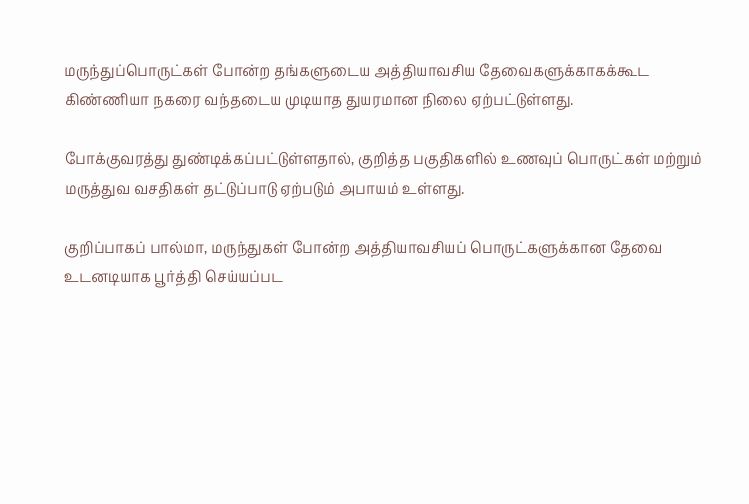மருந்துப்பொருட்கள் போன்ற தங்களுடைய அத்தியாவசிய தேவைகளுக்காகக்கூட கிண்ணியா நகரை வந்தடைய முடியாத துயரமான நிலை ஏற்பட்டுள்ளது.

போக்குவரத்து துண்டிக்கப்பட்டுள்ளதால், குறித்த பகுதிகளில் உணவுப் பொருட்கள் மற்றும் மருத்துவ வசதிகள் தட்டுப்பாடு ஏற்படும் அபாயம் உள்ளது.

குறிப்பாகப் பால்மா, மருந்துகள் போன்ற அத்தியாவசியப் பொருட்களுக்கான தேவை உடனடியாக பூர்த்தி செய்யப்பட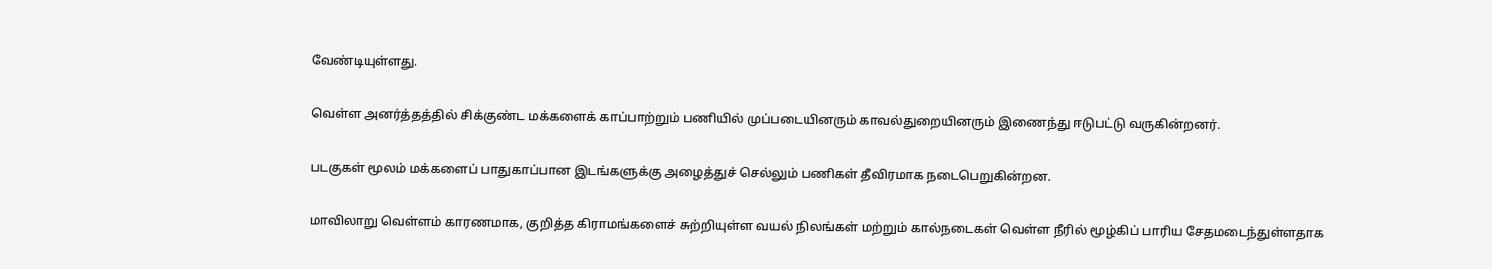வேண்டியுள்ளது.

வெள்ள அனர்த்தத்தில் சிக்குண்ட மக்களைக் காப்பாற்றும் பணியில் முப்படையினரும் காவல்துறையினரும் இணைந்து ஈடுபட்டு வருகின்றனர்.

படகுகள் மூலம் மக்களைப் பாதுகாப்பான இடங்களுக்கு அழைத்துச் செல்லும் பணிகள் தீவிரமாக நடைபெறுகின்றன.

மாவிலாறு வெள்ளம் காரணமாக, குறித்த கிராமங்களைச் சுற்றியுள்ள வயல் நிலங்கள் மற்றும் கால்நடைகள் வெள்ள நீரில் மூழ்கிப் பாரிய சேதமடைந்துள்ளதாக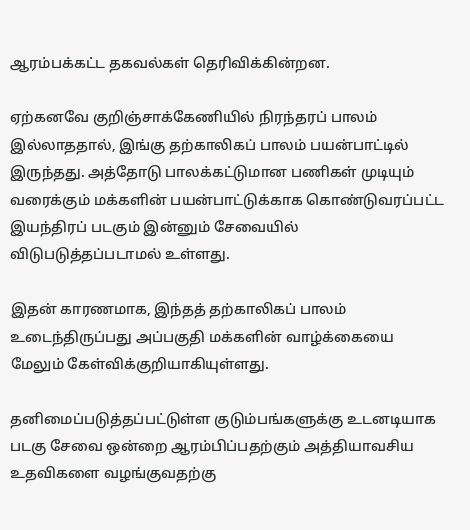ஆரம்பக்கட்ட தகவல்கள் தெரிவிக்கின்றன.

ஏற்கனவே குறிஞ்சாக்கேணியில் நிரந்தரப் பாலம் இல்லாததால், இங்கு தற்காலிகப் பாலம் பயன்பாட்டில் இருந்தது. அத்தோடு பாலக்கட்டுமான பணிகள் முடியும் வரைக்கும் மக்களின் பயன்பாட்டுக்காக கொண்டுவரப்பட்ட இயந்திரப் படகும் இன்னும் சேவையில் விடுபடுத்தப்படாமல் உள்ளது.

இதன் காரணமாக, இந்தத் தற்காலிகப் பாலம் உடைந்திருப்பது அப்பகுதி மக்களின் வாழ்க்கையை மேலும் கேள்விக்குறியாகியுள்ளது.

தனிமைப்படுத்தப்பட்டுள்ள குடும்பங்களுக்கு உடனடியாக படகு சேவை ஒன்றை ஆரம்பிப்பதற்கும் அத்தியாவசிய உதவிகளை வழங்குவதற்கு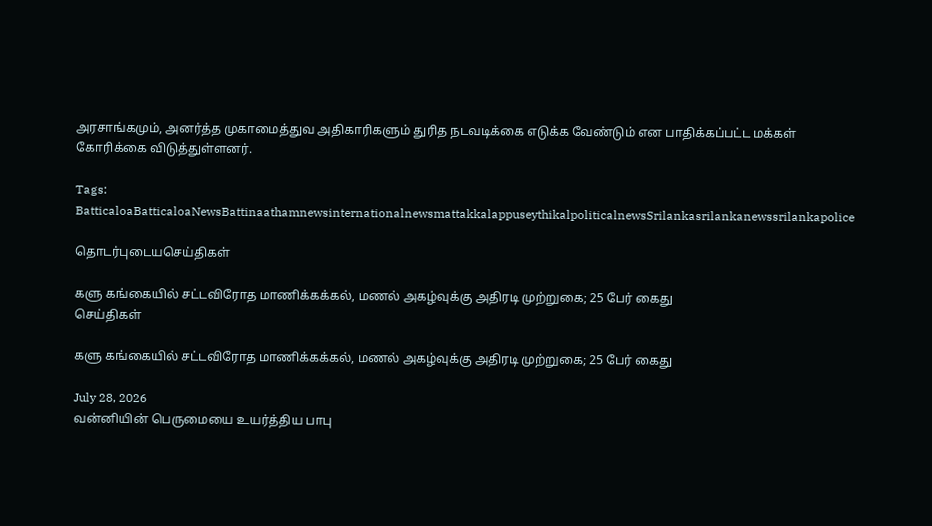அரசாங்கமும், அனர்த்த முகாமைத்துவ அதிகாரிகளும் துரித நடவடிக்கை எடுக்க வேண்டும் என பாதிக்கப்பட்ட மக்கள் கோரிக்கை விடுத்துள்ளனர்.

Tags: BatticaloaBatticaloaNewsBattinaathamnewsinternationalnewsmattakkalappuseythikalpoliticalnewsSrilankasrilankanewssrilankapolice

தொடர்புடையசெய்திகள்

களு கங்கையில் சட்டவிரோத மாணிக்கக்கல், மணல் அகழ்வுக்கு அதிரடி முற்றுகை; 25 பேர் கைது
செய்திகள்

களு கங்கையில் சட்டவிரோத மாணிக்கக்கல், மணல் அகழ்வுக்கு அதிரடி முற்றுகை; 25 பேர் கைது

July 28, 2026
வன்னியின் பெருமையை உயர்த்திய பாபு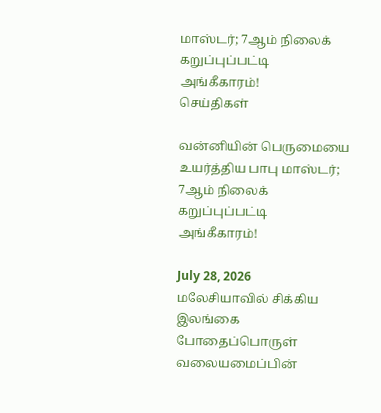மாஸ்டர்; 7ஆம் நிலைக் கறுப்புப்பட்டி அங்கீகாரம்!
செய்திகள்

வன்னியின் பெருமையை உயர்த்திய பாபு மாஸ்டர்; 7ஆம் நிலைக் கறுப்புப்பட்டி அங்கீகாரம்!

July 28, 2026
மலேசியாவில் சிக்கிய இலங்கை போதைப்பொருள் வலையமைப்பின்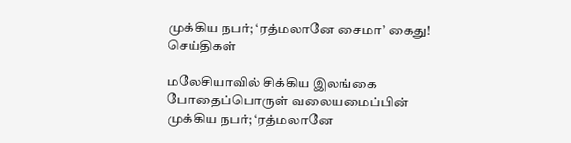முக்கிய நபர்; ‘ரத்மலானே சைமா’ கைது!
செய்திகள்

மலேசியாவில் சிக்கிய இலங்கை போதைப்பொருள் வலையமைப்பின் முக்கிய நபர்; ‘ரத்மலானே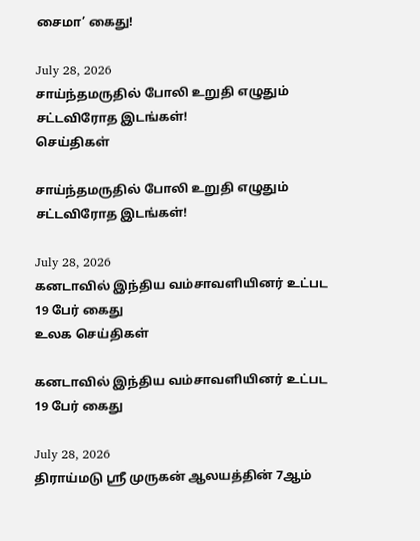சைமா’ கைது!

July 28, 2026
சாய்ந்தமருதில் போலி உறுதி எழுதும் சட்டவிரோத இடங்கள்!
செய்திகள்

சாய்ந்தமருதில் போலி உறுதி எழுதும் சட்டவிரோத இடங்கள்!

July 28, 2026
கனடாவில் இந்திய வம்சாவளியினர் உட்பட 19 பேர் கைது
உலக செய்திகள்

கனடாவில் இந்திய வம்சாவளியினர் உட்பட 19 பேர் கைது

July 28, 2026
திராய்மடு ஸ்ரீ முருகன் ஆலயத்தின் 7ஆம்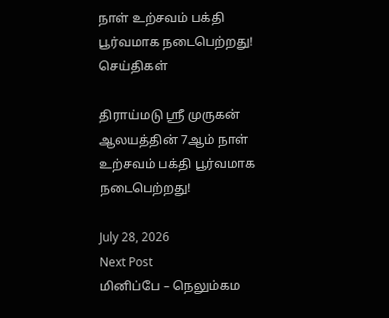நாள் உற்சவம் பக்தி பூர்வமாக நடைபெற்றது!
செய்திகள்

திராய்மடு ஸ்ரீ முருகன் ஆலயத்தின் 7ஆம் நாள் உற்சவம் பக்தி பூர்வமாக நடைபெற்றது!

July 28, 2026
Next Post
மினிப்பே – நெலும்கம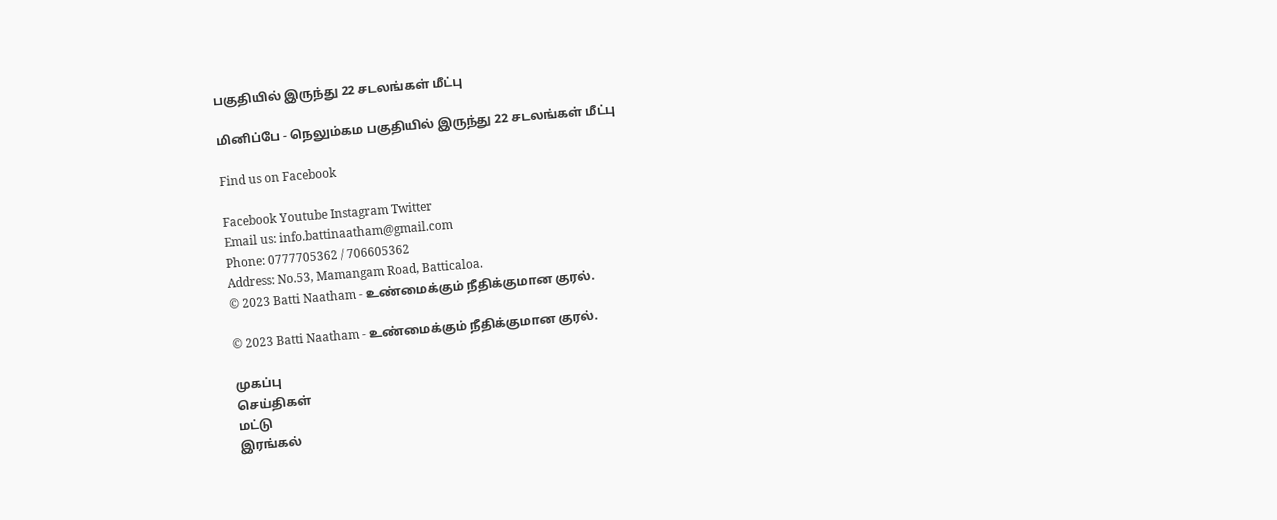பகுதியில் இருந்து 22 சடலங்கள் மீட்பு

மினிப்பே - நெலும்கம பகுதியில் இருந்து 22 சடலங்கள் மீட்பு

Find us on Facebook

Facebook Youtube Instagram Twitter
Email us: info.battinaatham@gmail.com
Phone: 0777705362 / 706605362
Address: No.53, Mamangam Road, Batticaloa.
© 2023 Batti Naatham - உண்மைக்கும் நீதிக்குமான குரல்.

© 2023 Batti Naatham - உண்மைக்கும் நீதிக்குமான குரல்.

முகப்பு
செய்திகள்
மட்டு
இரங்கல்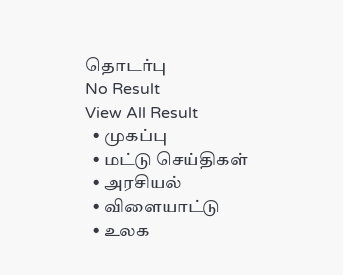தொடர்பு
No Result
View All Result
  • முகப்பு
  • மட்டு செய்திகள்
  • அரசியல்
  • விளையாட்டு
  • உலக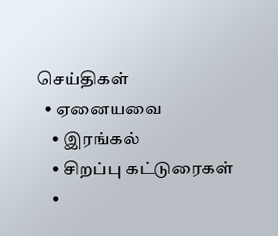செய்திகள்
  • ஏனையவை
    • இரங்கல்
    • சிறப்பு கட்டுரைகள்
    •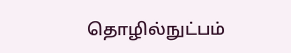தொழில்நுட்பம்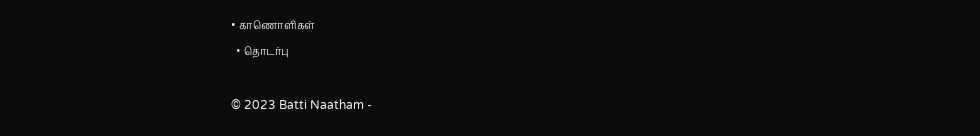• காணொளிகள்
  • தொடர்பு

© 2023 Batti Naatham -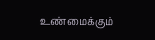உண்மைக்கும்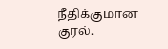நீதிக்குமான குரல்.